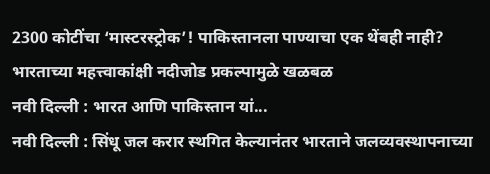2300 कोटींचा ‘मास्टरस्ट्रोक’! पाकिस्तानला पाण्याचा एक थेंबही नाही? भारताच्या महत्त्वाकांक्षी नदीजोड प्रकल्पामुळे खळबळ
नवी दिल्ली : भारत आणि पाकिस्तान यां...
नवी दिल्ली : सिंधू जल करार स्थगित केल्यानंतर भारताने जलव्यवस्थापनाच्या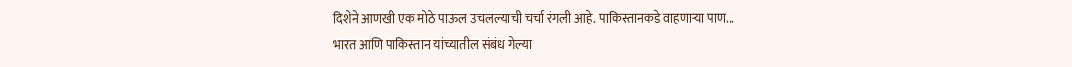दिशेने आणखी एक मोठे पाऊल उचलल्याची चर्चा रंगली आहे. पाकिस्तानकडे वाहणाऱ्या पाण...
भारत आणि पाकिस्तान यांच्यातील संबंध गेल्या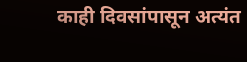काही दिवसांपासून अत्यंत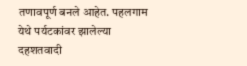तणावपूर्ण बनले आहेत. पहलगाम येथे पर्यटकांवर झालेल्या दहशतवादी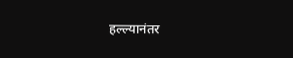हल्ल्यानंतर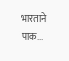भारताने पाक...